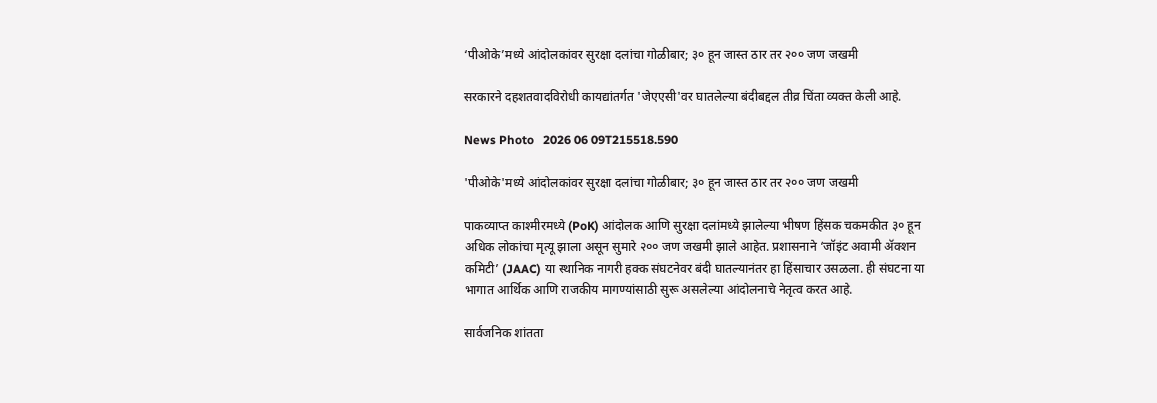‘पीओके’मध्ये आंदोलकांवर सुरक्षा दलांचा गोळीबार; ३० हून जास्त ठार तर २०० जण जखमी

सरकारने दहशतवादविरोधी कायद्यांतर्गत 'जेएएसी'वर घातलेल्या बंदीबद्दल तीव्र चिंता व्यक्त केली आहे.

News Photo   2026 06 09T215518.590

'पीओके'मध्ये आंदोलकांवर सुरक्षा दलांचा गोळीबार; ३० हून जास्त ठार तर २०० जण जखमी

पाकव्याप्त काश्मीरमध्ये (PoK) आंदोलक आणि सुरक्षा दलांमध्ये झालेल्या भीषण हिंसक चकमकीत ३० हून अधिक लोकांचा मृत्यू झाला असून सुमारे २०० जण जखमी झाले आहेत. प्रशासनाने ‘जॉइंट अवामी ॲक्शन कमिटी’ (JAAC) या स्थानिक नागरी हक्क संघटनेवर बंदी घातल्यानंतर हा हिंसाचार उसळला. ही संघटना या भागात आर्थिक आणि राजकीय मागण्यांसाठी सुरू असलेल्या आंदोलनाचे नेतृत्व करत आहे.

सार्वजनिक शांतता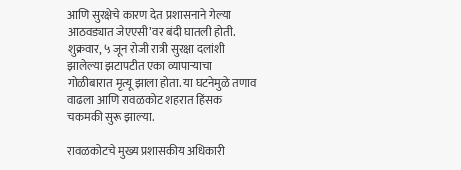आणि सुरक्षेचे कारण देत प्रशासनाने गेल्या आठवड्यात जेएएसी’वर बंदी घातली होती. शुक्रवार, ५ जून रोजी रात्री सुरक्षा दलांशी झालेल्या झटापटीत एका व्यापाऱ्याचा गोळीबारात मृत्यू झाला होता. या घटनेमुळे तणाव वाढला आणि रावळकोट शहरात हिंसक चकमकी सुरू झाल्या.

रावळकोटचे मुख्य प्रशासकीय अधिकारी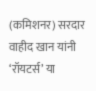(कमिशनर) सरदार वाहीद खान यांनी ‘रॉयटर्स’ या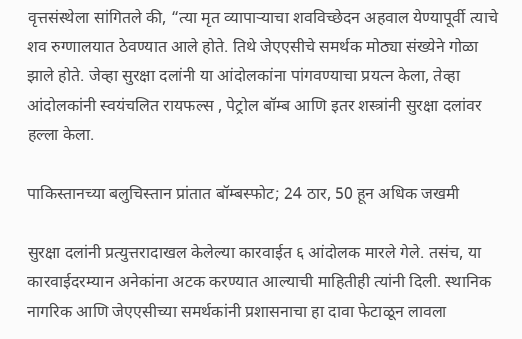वृत्तसंस्थेला सांगितले की, “त्या मृत व्यापाऱ्याचा शवविच्छेदन अहवाल येण्यापूर्वी त्याचे शव रुग्णालयात ठेवण्यात आले होते. तिथे जेएएसीचे समर्थक मोठ्या संख्येने गोळा झाले होते. जेव्हा सुरक्षा दलांनी या आंदोलकांना पांगवण्याचा प्रयत्न केला, तेव्हा आंदोलकांनी स्वयंचलित रायफल्स , पेट्रोल बॉम्ब आणि इतर शस्त्रांनी सुरक्षा दलांवर हल्ला केला.

पाकिस्तानच्या बलुचिस्तान प्रांतात बॉम्बस्फोट; 24 ठार, 50 हून अधिक जखमी

सुरक्षा दलांनी प्रत्युत्तरादाखल केलेल्या कारवाईत ६ आंदोलक मारले गेले. तसंच, या कारवाईदरम्यान अनेकांना अटक करण्यात आल्याची माहितीही त्यांनी दिली. स्थानिक नागरिक आणि जेएएसीच्या समर्थकांनी प्रशासनाचा हा दावा फेटाळून लावला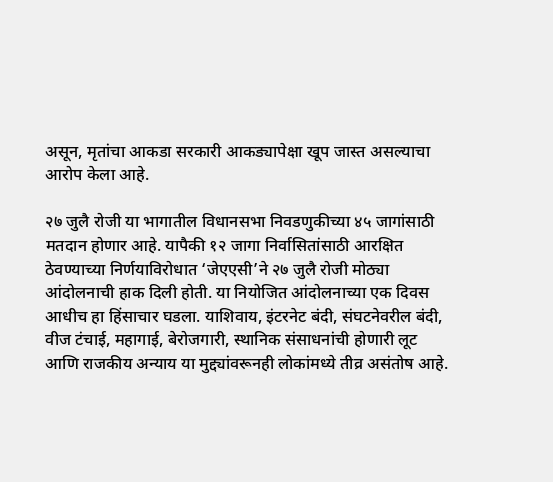असून, मृतांचा आकडा सरकारी आकड्यापेक्षा खूप जास्त असल्याचा आरोप केला आहे.

२७ जुलै रोजी या भागातील विधानसभा निवडणुकीच्या ४५ जागांसाठी मतदान होणार आहे. यापैकी १२ जागा निर्वासितांसाठी आरक्षित ठेवण्याच्या निर्णयाविरोधात ‘जेएएसी’ने २७ जुलै रोजी मोठ्या आंदोलनाची हाक दिली होती. या नियोजित आंदोलनाच्या एक दिवस आधीच हा हिंसाचार घडला. याशिवाय, इंटरनेट बंदी, संघटनेवरील बंदी, वीज टंचाई, महागाई, बेरोजगारी, स्थानिक संसाधनांची होणारी लूट आणि राजकीय अन्याय या मुद्द्यांवरूनही लोकांमध्ये तीव्र असंतोष आहे.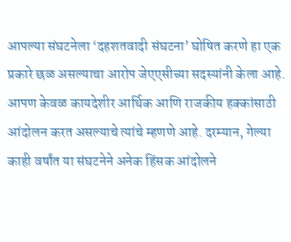आपल्या संघटनेला ‘दहशतवादी संघटना’ घोषित करणे हा एक प्रकारे छळ असल्याचा आरोप जेएएसीच्या सदस्यांनी केला आहे. आपण केवळ कायदेशीर आर्थिक आणि राजकीय हक्कांसाठी आंदोलन करत असल्याचे त्यांचे म्हणणे आहे. दरम्यान, गेल्या काही वर्षांत या संघटनेने अनेक हिंसक आंदोलने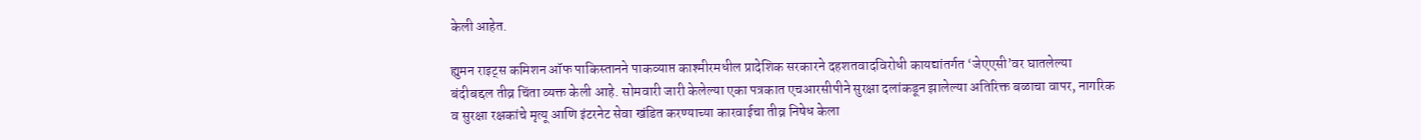केली आहेत.

ह्युमन राइट्स कमिशन ऑफ पाकिस्तानने पाकव्याप्त काश्मीरमधील प्रादेशिक सरकारने दहशतवादविरोधी कायद्यांतर्गत ‘जेएएसी’वर घातलेल्या बंदीबद्दल तीव्र चिंता व्यक्त केली आहे. सोमवारी जारी केलेल्या एका पत्रकात एचआरसीपीने सुरक्षा दलांकडून झालेल्या अतिरिक्त बळाचा वापर, नागरिक व सुरक्षा रक्षकांचे मृत्यू आणि इंटरनेट सेवा खंडित करण्याच्या कारवाईचा तीव्र निषेध केला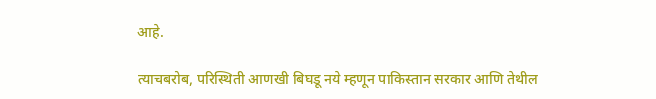आहे.

त्याचबरोब, परिस्थिती आणखी बिघडू नये म्हणून पाकिस्तान सरकार आणि तेथील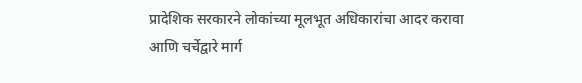प्रादेशिक सरकारने लोकांच्या मूलभूत अधिकारांचा आदर करावा आणि चर्चेद्वारे मार्ग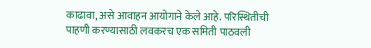काढावा, असे आवाहन आयोगाने केले आहे. परिस्थितीची पाहणी करण्यासाठी लवकरच एक समिती पाठवली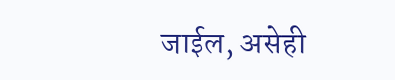जाईल, असेही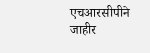एचआरसीपीने जाहीर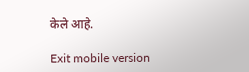केले आहे.

Exit mobile version